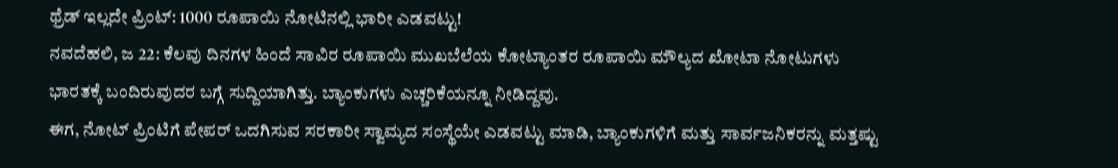ಥ್ರೆಡ್ ಇಲ್ಲದೇ ಪ್ರಿಂಟ್: 1000 ರೂಪಾಯಿ ನೋಟಿನಲ್ಲಿ ಭಾರೀ ಎಡವಟ್ಟು!
ನವದೆಹಲಿ, ಜ 22: ಕೆಲವು ದಿನಗಳ ಹಿಂದೆ ಸಾವಿರ ರೂಪಾಯಿ ಮುಖಬೆಲೆಯ ಕೋಟ್ಯಾಂತರ ರೂಪಾಯಿ ಮೌಲ್ಯದ ಖೋಟಾ ನೋಟುಗಳು ಭಾರತಕ್ಕೆ ಬಂದಿರುವುದರ ಬಗ್ಗೆ ಸುದ್ದಿಯಾಗಿತ್ತು. ಬ್ಯಾಂಕುಗಳು ಎಚ್ಚರಿಕೆಯನ್ನೂ ನೀಡಿದ್ದವು.
ಈಗ, ನೋಟ್ ಪ್ರಿಂಟಿಗೆ ಪೇಪರ್ ಒದಗಿಸುವ ಸರಕಾರೀ ಸ್ವಾಮ್ಯದ ಸಂಸ್ಥೆಯೇ ಎಡವಟ್ಟು ಮಾಡಿ, ಬ್ಯಾಂಕುಗಳಿಗೆ ಮತ್ತು ಸಾರ್ವಜನಿಕರನ್ನು ಮತ್ತಷ್ಟು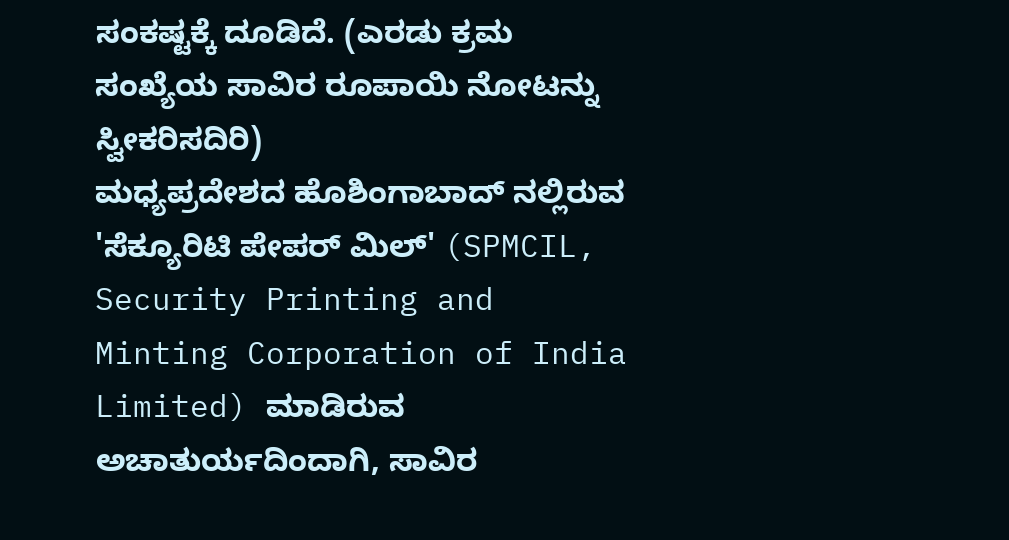ಸಂಕಷ್ಟಕ್ಕೆ ದೂಡಿದೆ. (ಎರಡು ಕ್ರಮ ಸಂಖ್ಯೆಯ ಸಾವಿರ ರೂಪಾಯಿ ನೋಟನ್ನು ಸ್ವೀಕರಿಸದಿರಿ)
ಮಧ್ಯಪ್ರದೇಶದ ಹೊಶಿಂಗಾಬಾದ್ ನಲ್ಲಿರುವ 'ಸೆಕ್ಯೂರಿಟಿ ಪೇಪರ್ ಮಿಲ್' (SPMCIL, Security Printing and Minting Corporation of India Limited) ಮಾಡಿರುವ ಅಚಾತುರ್ಯದಿಂದಾಗಿ, ಸಾವಿರ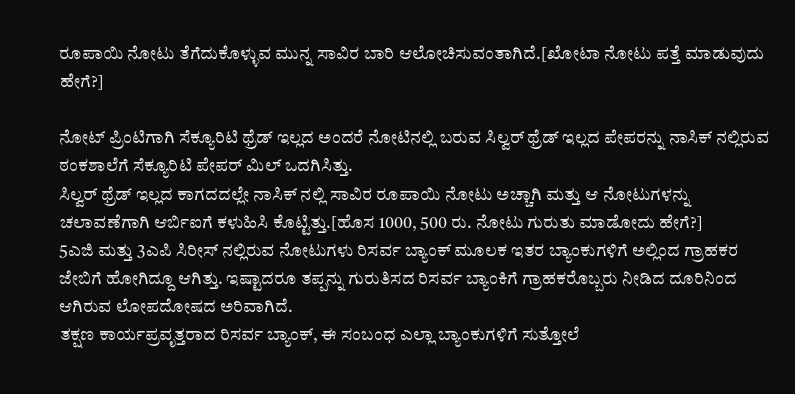ರೂಪಾಯಿ ನೋಟು ತೆಗೆದುಕೊಳ್ಳುವ ಮುನ್ನ ಸಾವಿರ ಬಾರಿ ಆಲೋಚಿಸುವಂತಾಗಿದೆ.[ಖೋಟಾ ನೋಟು ಪತ್ತೆ ಮಾಡುವುದು ಹೇಗೆ?]

ನೋಟ್ ಪ್ರಿಂಟಿಗಾಗಿ ಸೆಕ್ಯೂರಿಟಿ ಥ್ರೆಡ್ ಇಲ್ಲದ ಅಂದರೆ ನೋಟಿನಲ್ಲಿ ಬರುವ ಸಿಲ್ವರ್ ಥ್ರೆಡ್ ಇಲ್ಲದ ಪೇಪರನ್ನು ನಾಸಿಕ್ ನಲ್ಲಿರುವ ಠಂಕಶಾಲೆಗೆ ಸೆಕ್ಯೂರಿಟಿ ಪೇಪರ್ ಮಿಲ್ ಒದಗಿಸಿತ್ತು.
ಸಿಲ್ವರ್ ಥ್ರೆಡ್ ಇಲ್ಲದ ಕಾಗದದಲ್ಲೇ ನಾಸಿಕ್ ನಲ್ಲಿ ಸಾವಿರ ರೂಪಾಯಿ ನೋಟು ಅಚ್ಚಾಗಿ ಮತ್ತು ಆ ನೋಟುಗಳನ್ನು ಚಲಾವಣೆಗಾಗಿ ಆರ್ಬಿಐಗೆ ಕಳುಹಿಸಿ ಕೊಟ್ಟಿತ್ತು.[ಹೊಸ 1000, 500 ರು. ನೋಟು ಗುರುತು ಮಾಡೋದು ಹೇಗೆ?]
5ಎಜಿ ಮತ್ತು 3ಎಪಿ ಸಿರೀಸ್ ನಲ್ಲಿರುವ ನೋಟುಗಳು ರಿಸರ್ವ ಬ್ಯಾಂಕ್ ಮೂಲಕ ಇತರ ಬ್ಯಾಂಕುಗಳಿಗೆ ಅಲ್ಲಿಂದ ಗ್ರಾಹಕರ ಜೇಬಿಗೆ ಹೋಗಿದ್ದೂ ಆಗಿತ್ತು. ಇಷ್ಟಾದರೂ ತಪ್ಪನ್ನು ಗುರುತಿಸದ ರಿಸರ್ವ ಬ್ಯಾಂಕಿಗೆ ಗ್ರಾಹಕರೊಬ್ಬರು ನೀಡಿದ ದೂರಿನಿಂದ ಆಗಿರುವ ಲೋಪದೋಷದ ಅರಿವಾಗಿದೆ.
ತಕ್ಷಣ ಕಾರ್ಯಪ್ರವೃತ್ತರಾದ ರಿಸರ್ವ ಬ್ಯಾಂಕ್, ಈ ಸಂಬಂಧ ಎಲ್ಲಾ ಬ್ಯಾಂಕುಗಳಿಗೆ ಸುತ್ತೋಲೆ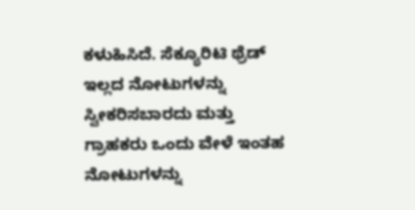ಕಳುಹಿಸಿದೆ. ಸೆಕ್ಯೂರಿಟಿ ಥ್ರೆಡ್ ಇಲ್ಲದ ನೋಟುಗಳನ್ನು ಸ್ವೀಕರಿಸಬಾರದು ಮತ್ತು ಗ್ರಾಹಕರು ಒಂದು ವೇಳೆ ಇಂತಹ ನೋಟುಗಳನ್ನು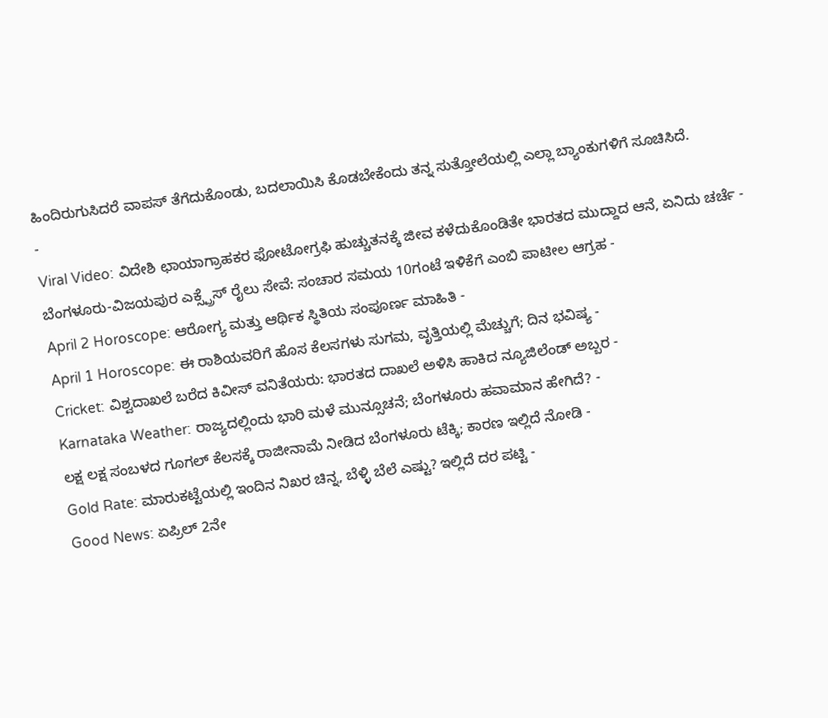ಹಿಂದಿರುಗುಸಿದರೆ ವಾಪಸ್ ತೆಗೆದುಕೊಂಡು, ಬದಲಾಯಿಸಿ ಕೊಡಬೇಕೆಂದು ತನ್ನ ಸುತ್ತೋಲೆಯಲ್ಲಿ ಎಲ್ಲಾ ಬ್ಯಾಂಕುಗಳಿಗೆ ಸೂಚಿಸಿದೆ.
-
Viral Video: ವಿದೇಶಿ ಛಾಯಾಗ್ರಾಹಕರ ಫೋಟೋಗ್ರಫಿ ಹುಚ್ಚುತನಕ್ಕೆ ಜೀವ ಕಳೆದುಕೊಂಡಿತೇ ಭಾರತದ ಮುದ್ದಾದ ಆನೆ, ಏನಿದು ಚರ್ಚೆ -
ಬೆಂಗಳೂರು-ವಿಜಯಪುರ ಎಕ್ಸ್ಪ್ರೆಸ್ ರೈಲು ಸೇವೆ: ಸಂಚಾರ ಸಮಯ 10ಗಂಟೆ ಇಳಿಕೆಗೆ ಎಂಬಿ ಪಾಟೀಲ ಆಗ್ರಹ -
April 2 Horoscope: ಆರೋಗ್ಯ ಮತ್ತು ಆರ್ಥಿಕ ಸ್ಥಿತಿಯ ಸಂಪೂರ್ಣ ಮಾಹಿತಿ -
April 1 Horoscope: ಈ ರಾಶಿಯವರಿಗೆ ಹೊಸ ಕೆಲಸಗಳು ಸುಗಮ, ವೃತ್ತಿಯಲ್ಲಿ ಮೆಚ್ಚುಗೆ; ದಿನ ಭವಿಷ್ಯ -
Cricket: ವಿಶ್ವದಾಖಲೆ ಬರೆದ ಕಿವೀಸ್ ವನಿತೆಯರು: ಭಾರತದ ದಾಖಲೆ ಅಳಿಸಿ ಹಾಕಿದ ನ್ಯೂಜಿಲೆಂಡ್ ಅಬ್ಬರ -
Karnataka Weather: ರಾಜ್ಯದಲ್ಲಿಂದು ಭಾರಿ ಮಳೆ ಮುನ್ಸೂಚನೆ; ಬೆಂಗಳೂರು ಹವಾಮಾನ ಹೇಗಿದೆ? -
ಲಕ್ಷ ಲಕ್ಷ ಸಂಬಳದ ಗೂಗಲ್ ಕೆಲಸಕ್ಕೆ ರಾಜೀನಾಮೆ ನೀಡಿದ ಬೆಂಗಳೂರು ಟೆಕ್ಕಿ; ಕಾರಣ ಇಲ್ಲಿದೆ ನೋಡಿ -
Gold Rate: ಮಾರುಕಟ್ಟೆಯಲ್ಲಿ ಇಂದಿನ ನಿಖರ ಚಿನ್ನ, ಬೆಳ್ಳಿ ಬೆಲೆ ಎಷ್ಟು? ಇಲ್ಲಿದೆ ದರ ಪಟ್ಟಿ -
Good News: ಏಪ್ರಿಲ್ 2ನೇ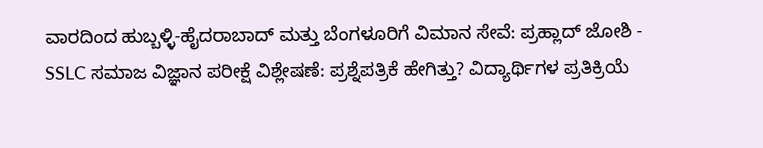ವಾರದಿಂದ ಹುಬ್ಬಳ್ಳಿ-ಹೈದರಾಬಾದ್ ಮತ್ತು ಬೆಂಗಳೂರಿಗೆ ವಿಮಾನ ಸೇವೆ: ಪ್ರಹ್ಲಾದ್ ಜೋಶಿ -
SSLC ಸಮಾಜ ವಿಜ್ಞಾನ ಪರೀಕ್ಷೆ ವಿಶ್ಲೇಷಣೆ: ಪ್ರಶ್ನೆಪತ್ರಿಕೆ ಹೇಗಿತ್ತು? ವಿದ್ಯಾರ್ಥಿಗಳ ಪ್ರತಿಕ್ರಿಯೆ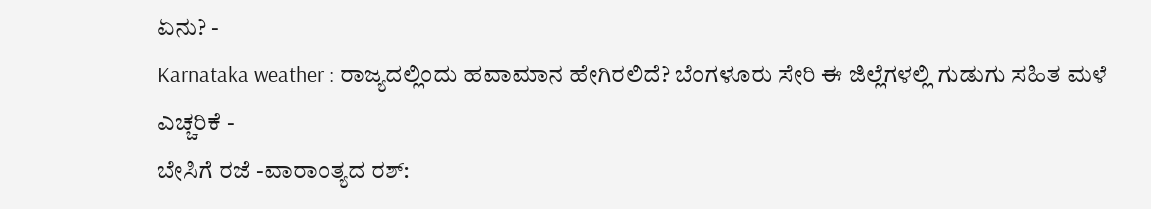ಏನು? -
Karnataka weather : ರಾಜ್ಯದಲ್ಲಿಂದು ಹವಾಮಾನ ಹೇಗಿರಲಿದೆ? ಬೆಂಗಳೂರು ಸೇರಿ ಈ ಜಿಲ್ಲೆಗಳಲ್ಲಿ ಗುಡುಗು ಸಹಿತ ಮಳೆ ಎಚ್ಚರಿಕೆ -
ಬೇಸಿಗೆ ರಜೆ -ವಾರಾಂತ್ಯದ ರಶ್: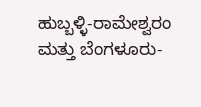ಹುಬ್ಬಳ್ಳಿ-ರಾಮೇಶ್ವರಂ ಮತ್ತು ಬೆಂಗಳೂರು-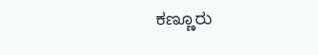ಕಣ್ಣೂರು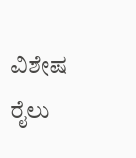ವಿಶೇಷ ರೈಲು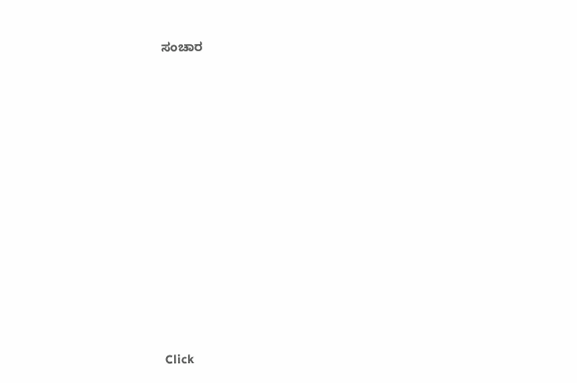ಸಂಚಾರ












Click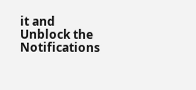it and Unblock the Notifications